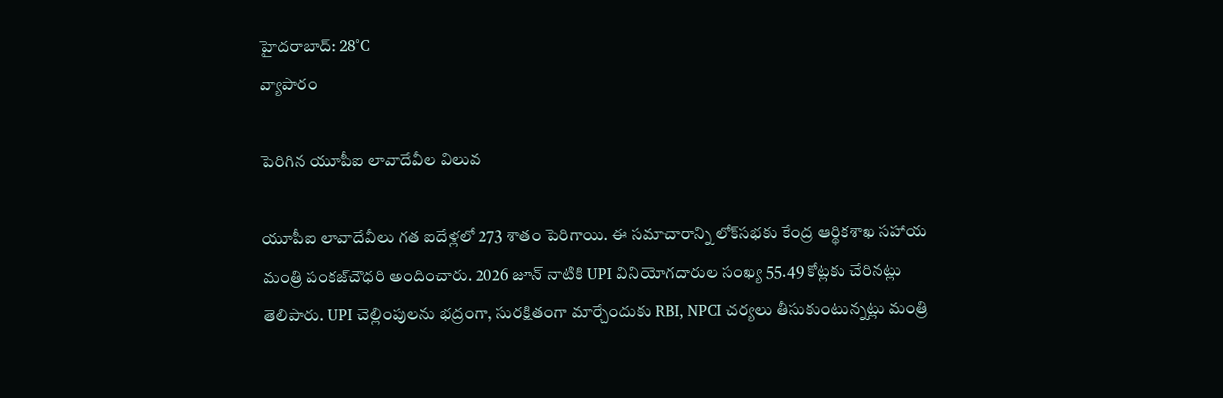హైదరాబాద్: 28°C
వ్యాపారం

పెరిగిన యూపీఐ లావాదేవీల విలువ

యూపీఐ లావాదేవీలు గత ఐదేళ్లలో 273 శాతం పెరిగాయి. ఈ సమాచారాన్ని లోక్‌సభకు కేంద్ర ఆర్థికశాఖ సహాయ మంత్రి పంకజ్‌చౌధరి అందించారు. 2026 జూన్ నాటికి UPI వినియోగదారుల సంఖ్య 55.49 కోట్లకు చేరినట్లు తెలిపారు. UPI చెల్లింపులను భద్రంగా, సురక్షితంగా మార్చేందుకు RBI, NPCI చర్యలు తీసుకుంటున్నట్లు మంత్రి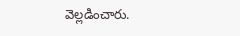వెల్లడించారు.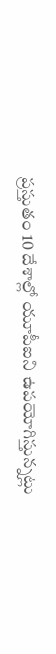ప్రస్తుతం 10 దేశాల్లో యూపీఐని ఉపయోగిస్తున్నట్లు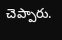చెప్పారు.